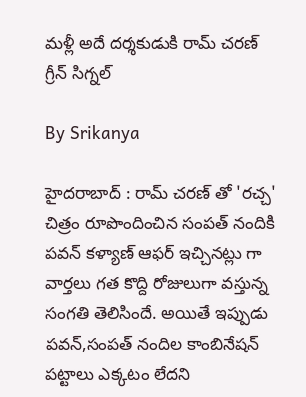మళ్లీ అదే దర్శకుడుకి రామ్ చరణ్ గ్రీన్ సిగ్నల్

By Srikanya

హైదరాబాద్ : రామ్ చరణ్ తో 'రచ్చ' చిత్రం రూపొందించిన సంపత్ నందికి పవన్ కళ్యాణ్ ఆఫర్ ఇచ్చినట్లు గా వార్తలు గత కొద్ది రోజులుగా వస్తున్న సంగతి తెలిసిందే. అయితే ఇప్పుడు పవన్,సంపత్ నందిల కాంబినేషన్ పట్టాలు ఎక్కటం లేదని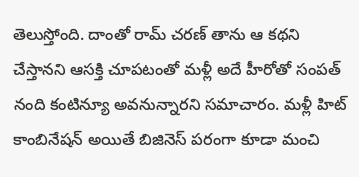తెలుస్తోంది. దాంతో రామ్ చరణ్ తాను ఆ కథని చేస్తానని ఆసక్తి చూపటంతో మళ్లీ అదే హీరోతో సంపత్ నంది కంటిన్యూ అవనున్నారని సమాచారం. మళ్లీ హిట్ కాంబినేషన్ అయితే బిజినెస్ పరంగా కూడా మంచి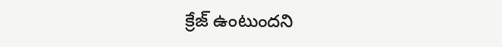క్రేజ్ ఉంటుందని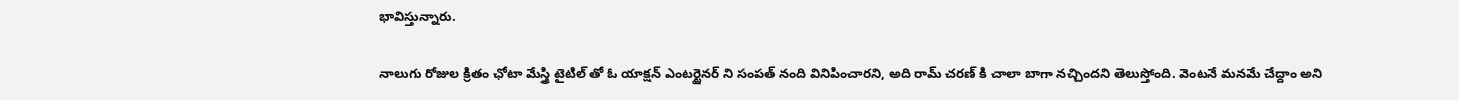భావిస్తున్నారు.

నాలుగు రోజుల క్రితం ఛోటా మేస్త్రి టైటిల్ తో ఓ యాక్షన్ ఎంటర్టైనర్ ని సంపత్ నంది వినిపించారని, అది రామ్ చరణ్ కి చాలా బాగా నచ్చిందని తెలుస్తోంది. వెంటనే మనమే చేద్దాం అని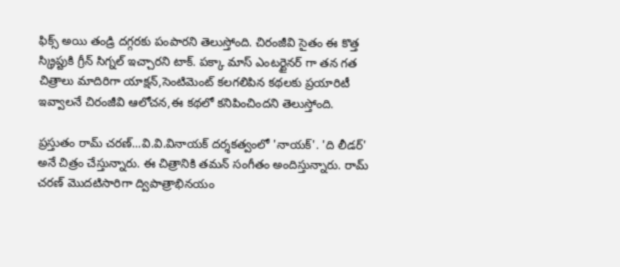ఫిక్స్ అయి తండ్రి దగ్గరకు పంపారని తెలుస్తోంది. చిరంజీవి సైతం ఈ కొత్త స్క్రిప్టుకి గ్రీన్ సిగ్నల్ ఇచ్చారని టాక్. పక్కా మాస్ ఎంటర్టైనర్ గా తన గత చిత్రాలు మాదిరిగా యాక్షన్,సెంటిమెంట్ కలగలిపిన కథలకు ప్రయారిటీ ఇవ్వాలనే చిరంజీవి ఆలోచన,ఈ కథలో కనిపించిందని తెలుస్తోంది.

ప్రస్తుతం రామ్ చరణ్...వి.వి.వినాయక్‌ దర్శకత్వంలో 'నాయక్‌'. 'ది లీడర్' అనే చిత్రం చేస్తున్నారు. ఈ చిత్రానికి తమన్ సంగీతం అందిస్తున్నారు. రామ్ చరణ్ మొదటిసారిగా ద్విపాత్రాభినయం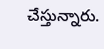చేస్తున్నారు.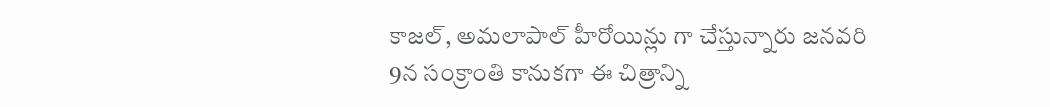కాజల్‌, అమలాపాల్‌ హీరోయిన్లు గా చేస్తున్నారు జనవరి 9న సంక్రాంతి కానుకగా ఈ చిత్రాన్ని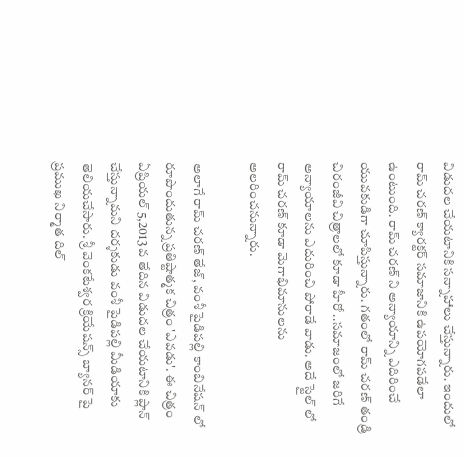విడుదల చేయటానికి సన్నాహాలు చేస్తున్నారు. ఇందులో రామ్ చరణ్ క్యారక్టర్ సమాజానికి ఉపయోగపడేలా ఉంటుంది. రామ్ చరణ్ ని అన్యాయాన్ని ఎదిరించే యువకుడిగా చూపిస్తున్నారు. గతంలో రామ్ చరణ్ తండ్రి చిరంజీవి చిత్రాలలో కూడా హీరో ..సమాజంలో జరిగే అన్యాయాలను ఎదురించి పోరాడే వాడు. అదే స్టైల్ లో రామ్ చరణ్ కూడా మెగాభిమానులను అలరించనున్నారు.

అలాగే రామ్ చరణ్ తేజ్, వంశీ పైడిపల్లి కాంబినేషన్ లో రూపొందుతున్న ప్రతిష్టాత్మక చిత్రం 'ఎవడు'. ఈ చిత్రం ఏప్రియల్ 5,2013 వ తేదిన విడుదల చేయటానికి ప్లాన్ చేస్తున్నామని దర్శకుడు వంశీ పైడిపల్లి మీడియాకు తెలియచేసారు. శ్రీ వెంకటేశ్వర క్రియేషన్స్ బ్యానర్ పై ప్రముఖ నిర్మాత దిల్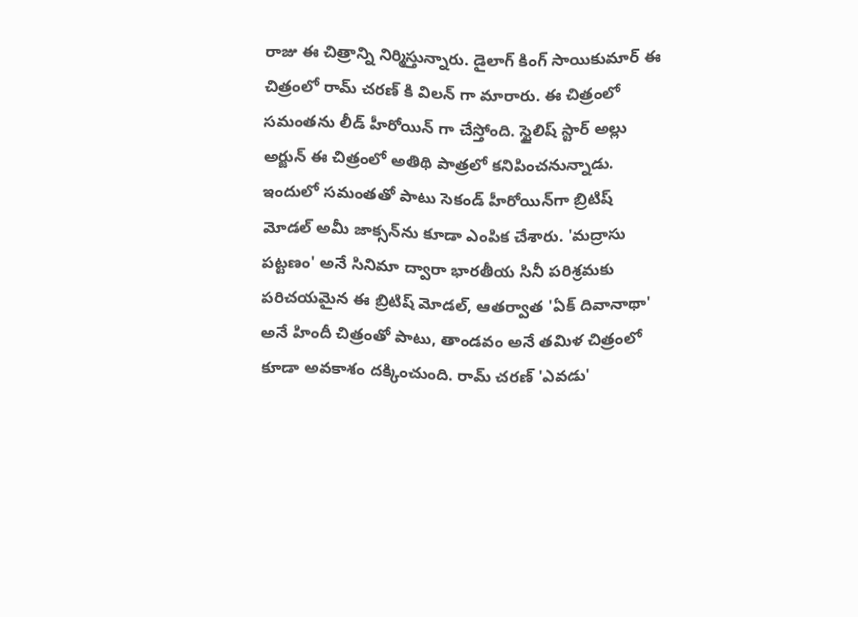రాజు ఈ చిత్రాన్ని నిర్మిస్తున్నారు. డైలాగ్ కింగ్ సాయికుమార్ ఈ చిత్రంలో రామ్ చరణ్ కి విలన్ గా మారారు. ఈ చిత్రంలో సమంతను లీడ్ హీరోయిన్ గా చేస్తోంది. స్టైలిష్ స్టార్ అల్లు అర్జున్ ఈ చిత్రంలో అతిథి పాత్రలో కనిపించనున్నాడు. ఇందులో సమంతతో పాటు సెకండ్ హీరోయిన్‌గా బ్రిటిష్ మోడల్ అమీ జాక్సన్‌ను కూడా ఎంపిక చేశారు. 'మద్రాసు పట్టణం' అనే సినిమా ద్వారా భారతీయ సినీ పరిశ్రమకు పరిచయమైన ఈ బ్రిటిష్ మోడల్, ఆతర్వాత 'ఏక్ దివానాథా' అనే హిందీ చిత్రంతో పాటు, తాండవం అనే తమిళ చిత్రంలో కూడా అవకాశం దక్కించుంది. రామ్ చరణ్ 'ఎవడు'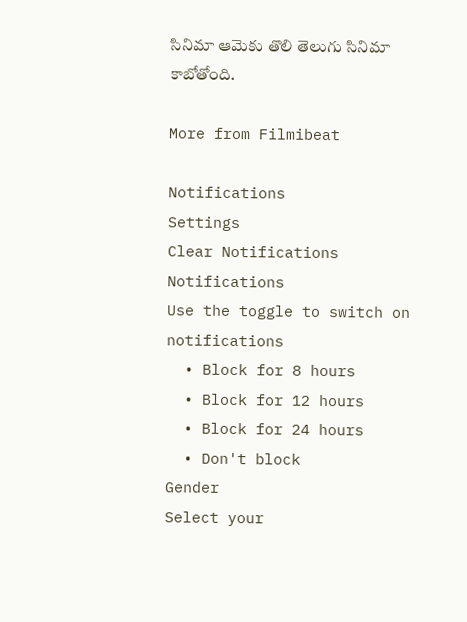సినిమా ఆమెకు తొలి తెలుగు సినిమా కాబోతోంది.

More from Filmibeat

Notifications
Settings
Clear Notifications
Notifications
Use the toggle to switch on notifications
  • Block for 8 hours
  • Block for 12 hours
  • Block for 24 hours
  • Don't block
Gender
Select your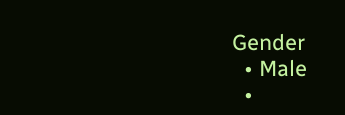Gender
  • Male
  •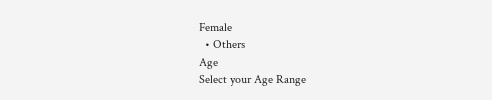Female
  • Others
Age
Select your Age Range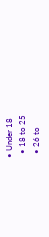• Under 18
  • 18 to 25
  • 26 to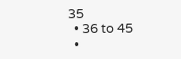35
  • 36 to 45
  •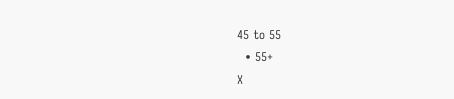45 to 55
  • 55+
X